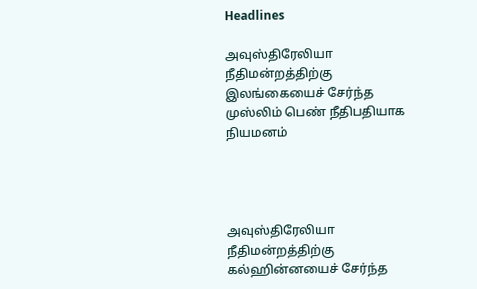Headlines

அவுஸ்திரேலியா நீதிமன்றத்திற்கு இலங்கையைச் சேர்ந்த முஸ்லிம் பெண் நீதிபதியாக நியமனம்




அவுஸ்திரேலியா நீதிமன்றத்திற்கு கல்ஹின்னயைச் சேர்ந்த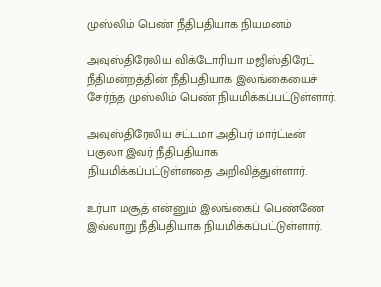முஸ்லிம் பெண் நீதிபதியாக நியமனம்

அவுஸ்திரேலிய விக்டோரியா மஜிஸ்திரேட் நீதிமன்றத்தின் நீதிபதியாக இலங்கையைச் சேர்ந்த முஸ்லிம் பெண் நியமிக்கப்பட்டுள்ளார்.

அவுஸ்திரேலிய சட்டமா அதிபர் மார்ட்டீன் பகுலா இவர் நீதிபதியாக நியமிக்கப்பட்டுள்ளதை அறிவித்துள்ளார்.

உர்பா மசூத் என்னும் இலங்கைப் பெண்ணே இவ்வாறு நீதிபதியாக நியமிக்கப்பட்டுள்ளார்.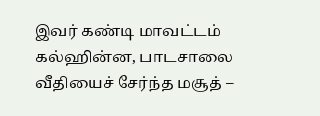இவர் கண்டி மாவட்டம் கல்ஹின்ன, பாடசாலை வீதியைச் சேர்ந்த மசூத் –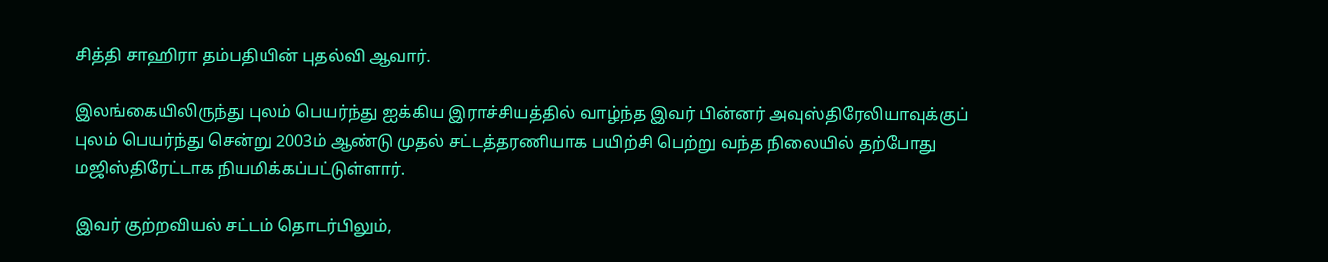சித்தி சாஹிரா தம்பதியின் புதல்வி ஆவார்.

இலங்கையிலிருந்து புலம் பெயர்ந்து ஐக்கிய இராச்சியத்தில் வாழ்ந்த இவர் பின்னர் அவுஸ்திரேலியாவுக்குப் புலம் பெயர்ந்து சென்று 2003ம் ஆண்டு முதல் சட்டத்தரணியாக பயிற்சி பெற்று வந்த நிலையில் தற்போது மஜிஸ்திரேட்டாக நியமிக்கப்பட்டுள்ளார்.

இவர் குற்றவியல் சட்டம் தொடர்பிலும்,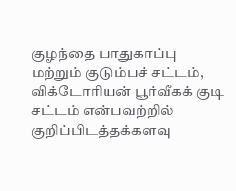குழந்தை பாதுகாப்பு மற்றும் குடும்பச் சட்டம், விக்டோரியன் பூர்வீகக் குடி சட்டம் என்பவற்றில் குறிப்பிடத்தக்களவு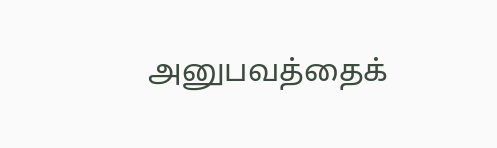அனுபவத்தைக்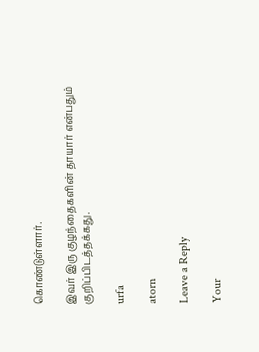கொண்டுள்ளார்.

இவர் இரு குழந்தைகளின் தாயார் என்பதும் குறிப்பிடத்தக்கது.

urfa

atorn

Leave a Reply

Your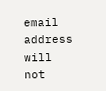email address will not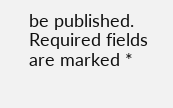be published. Required fields are marked *